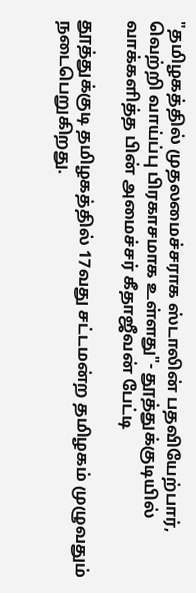"தமிழகத்தில் முதலமைச்சராக ஸ்டாலின் பதவியேற்பார், வெற்றி வாய்ப்பு பிரகாசமாக உள்ளது"- தூத்துக்குடியில் வாக்களித்த பின் அமைச்சர் கீதாஜீவன் பேட்டி

தூத்துக்குடி தமிழகத்தில் 17வது சட்டமன்ற தமிழகம் முழுவதும் நடைபெறுகிறது.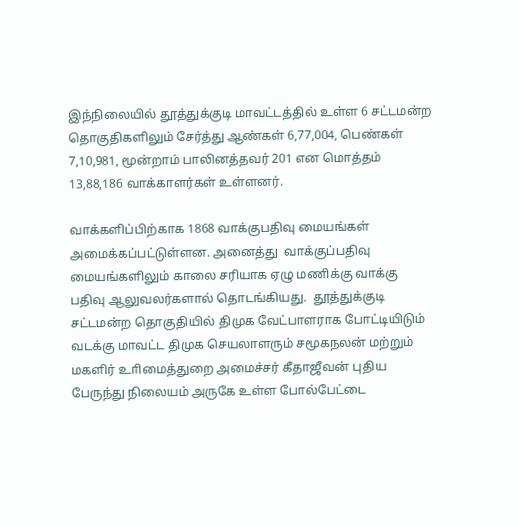இந்நிலையில் தூத்துக்குடி மாவட்டத்தில் உள்ள 6 சட்டமன்ற தொகுதிகளிலும் சேர்த்து ஆண்கள் 6,77,004, பெண்கள் 7,10,981, மூன்றாம் பாலினத்தவர் 201 என மொத்தம் 13,88,186 வாக்காளர்கள் உள்ளனர்.

வாக்களிப்பிற்காக 1868 வாக்குபதிவு மையங்கள் அமைக்கப்பட்டுள்ளன. அனைத்து  வாக்குப்பதிவு மையங்களிலும் காலை சரியாக ஏழு மணிக்கு வாக்கு பதிவு ஆலுவலர்களால் தொடங்கியது.  தூத்துக்குடி சட்டமன்ற தொகுதியில் திமுக வேட்பாளராக போட்டியிடும் வடக்கு மாவட்ட திமுக செயலாளரும் சமூகநலன் மற்றும் மகளிர் உாிமைத்துறை அமைச்சர் கீதாஜீவன் புதிய பேருந்து நிலையம் அருகே உள்ள போல்பேட்டை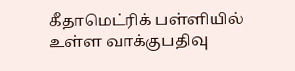கீதாமெட்ரிக் பள்ளியில் உள்ள வாக்குபதிவு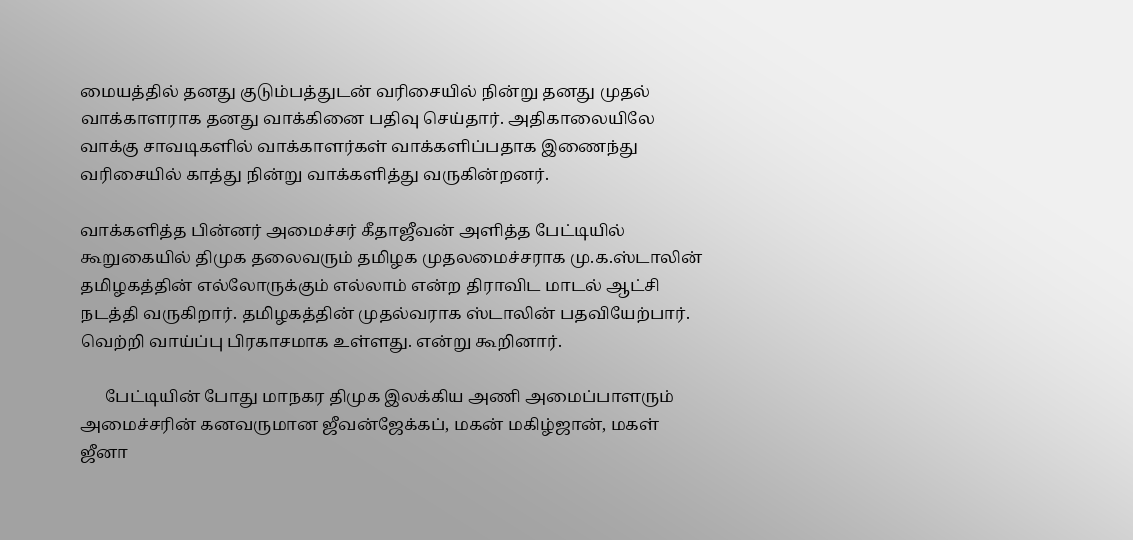மையத்தில் தனது குடும்பத்துடன் வரிசையில் நின்று தனது முதல் வாக்காளராக தனது வாக்கினை பதிவு செய்தார். அதிகாலையிலே வாக்கு சாவடிகளில் வாக்காளர்கள் வாக்களிப்பதாக இணைந்து வரிசையில் காத்து நின்று வாக்களித்து வருகின்றனர்.

வாக்களித்த பின்னர் அமைச்சர் கீதாஜீவன் அளித்த பேட்டியில் கூறுகையில் திமுக தலைவரும் தமிழக முதலமைச்சராக மு.க.ஸ்டாலின் தமிழகத்தின் எல்லோருக்கும் எல்லாம் என்ற திராவிட மாடல் ஆட்சி நடத்தி வருகிறார். தமிழகத்தின் முதல்வராக ஸ்டாலின் பதவியேற்பார். வெற்றி வாய்ப்பு பிரகாசமாக உள்ளது. என்று கூறினார்.

      பேட்டியின் போது மாநகர திமுக இலக்கிய அணி அமைப்பாளரும் அமைச்சரின் கனவருமான ஜீவன்ஜேக்கப், மகன் மகிழ்ஜான், மகள் ஜீனா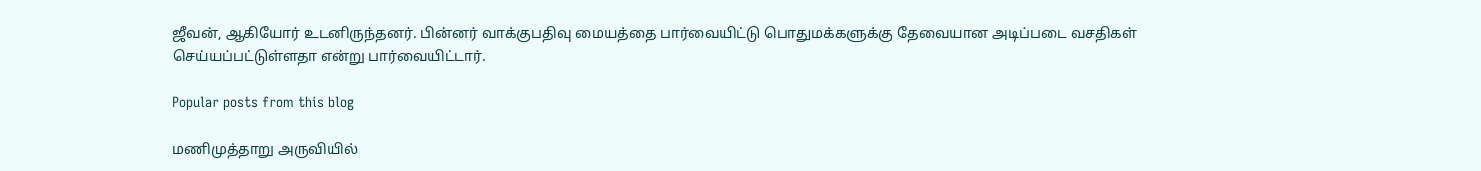ஜீவன், ஆகியோர் உடனிருந்தனர். பின்னர் வாக்குபதிவு மையத்தை பார்வையிட்டு பொதுமக்களுக்கு தேவையான அடிப்படை வசதிகள் செய்யப்பட்டுள்ளதா என்று பார்வையிட்டார்.

Popular posts from this blog

மணிமுத்தாறு அருவியில்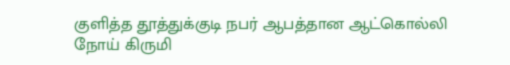குளித்த தூத்துக்குடி நபர் ஆபத்தான ஆட்கொல்லி நோய் கிருமி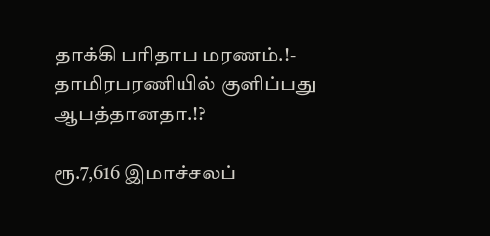தாக்கி பரிதாப மரணம்.!- தாமிரபரணியில் குளிப்பது ஆபத்தானதா.!?

ரூ.7,616 இமாச்சலப்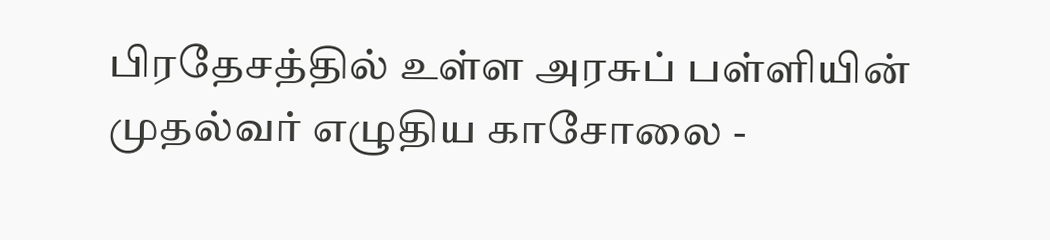பிரதேசத்தில் உள்ள அரசுப் பள்ளியின் முதல்வர் எழுதிய காசோலை -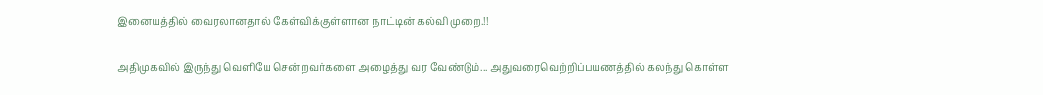இனையத்தில் வைரலானதால் கேள்விக்குள்ளான நாட்டின் கல்வி முறை.!!

அதிமுகவில் இருந்து வெளியே சென்றவர்களை அழைத்து வர வேண்டும்... அதுவரைவெற்றிப்பயணத்தில் கலந்து கொள்ள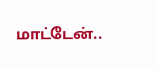மாட்டேன்..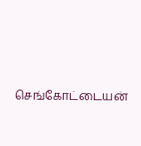செங்கோட்டையன்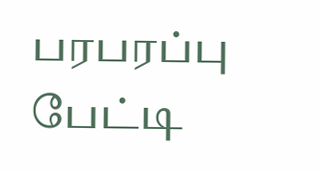பரபரப்பு பேட்டி